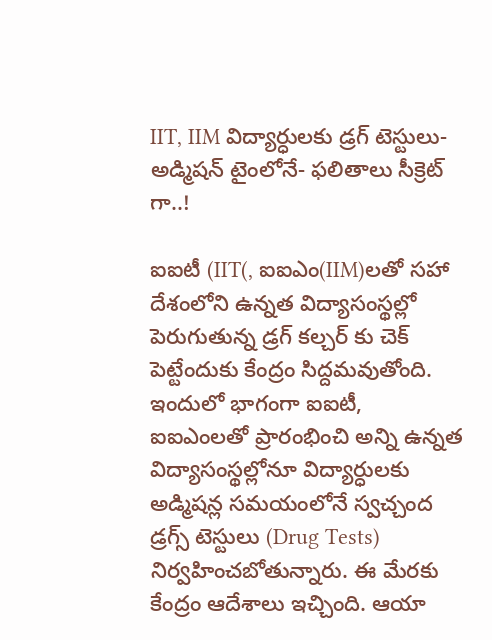IIT, IIM విద్యార్ధులకు డ్రగ్ టెస్టులు- అడ్మిషన్ టైంలోనే- ఫలితాలు సీక్రెట్ గా..!

ఐఐటీ (IIT(, ఐఐఎం(IIM)లతో సహా దేశంలోని ఉన్నత విద్యాసంస్థల్లో పెరుగుతున్న డ్రగ్ కల్చర్ కు చెక్ పెట్టేందుకు కేంద్రం సిద్దమవుతోంది. ఇందులో భాగంగా ఐఐటీ, ఐఐఎంలతో ప్రారంభించి అన్ని ఉన్నత విద్యాసంస్థల్లోనూ విద్యార్ధులకు అడ్మిషన్ల సమయంలోనే స్వచ్చంద డ్రగ్స్ టెస్టులు (Drug Tests) నిర్వహించబోతున్నారు. ఈ మేరకు కేంద్రం ఆదేశాలు ఇచ్చింది. ఆయా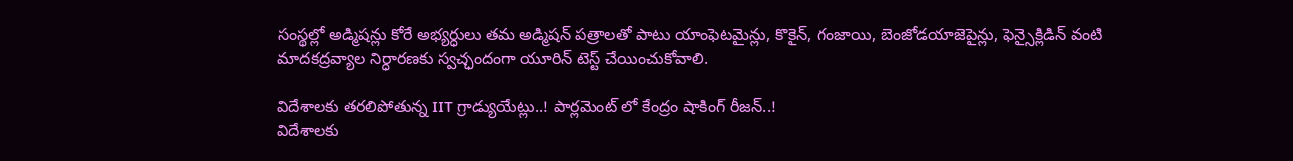సంస్థల్లో అడ్మిషన్లు కోరే అభ్యర్ధులు తమ అడ్మిషన్ పత్రాలతో పాటు యాంఫెటమైన్లు, కొకైన్, గంజాయి, బెంజోడయాజెపైన్లు, ఫెన్సైక్లిడిన్ వంటి మాదకద్రవ్యాల నిర్ధారణకు స్వచ్ఛందంగా యూరిన్ టెస్ట్ చేయించుకోవాలి.

విదేశాలకు తరలిపోతున్న IIT గ్రాడ్యుయేట్లు..! పార్లమెంట్ లో కేంద్రం షాకింగ్ రీజన్..!
విదేశాలకు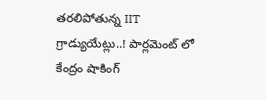తరలిపోతున్న IIT గ్రాడ్యుయేట్లు..! పార్లమెంట్ లో కేంద్రం షాకింగ్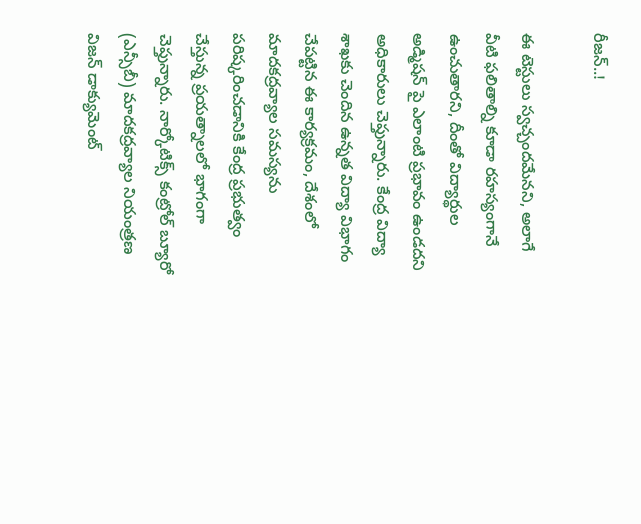రీజన్..!

ఈ టెస్టులు స్వచ్చందమేనని, అలాగే వీటి ఫలితాల్ని కూడా రహస్యంగానే ఉంచుతారని, దీంతో విద్యార్థుల అడ్మిషన్‌ పై ఎలాంటి ప్రభావం ఉండదని అధికారులు చెప్తున్నారు. కేంద్ర విద్యా శాఖకు చెందిన ఉన్నత విద్యా విభాగం చేపట్టిన ఈ కార్యక్రమం, దేశంలో మాదకద్రవ్యాల సమస్యను పరిష్కరించడానికి కేంద్ర ప్రభుత్వం చేస్తున్న ప్రయత్నాలలో భాగంగా చెప్తున్నారు. నార్కోటిక్స్ కంట్రోల్ బ్యూరో (ఎన్సీబీ) మాదకద్రవ్యాల నియంత్రణ విజన్ డాక్యుమెంట్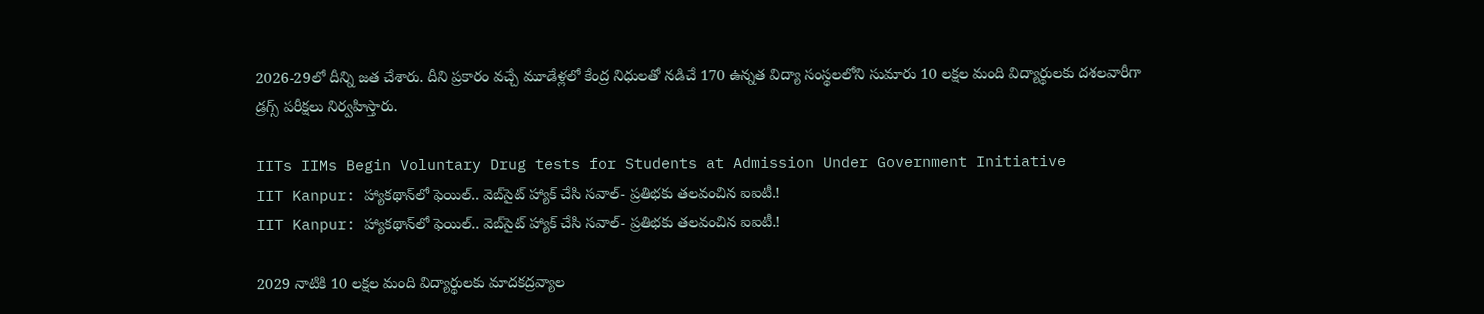2026-29లో దీన్ని జత చేశారు. దీని ప్రకారం వచ్చే మూడేళ్లలో కేంద్ర నిధులతో నడిచే 170 ఉన్నత విద్యా సంస్థలలోని సుమారు 10 లక్షల మంది విద్యార్థులకు దశలవారీగా డ్రగ్స్ పరీక్షలు నిర్వహిస్తారు.

IITs IIMs Begin Voluntary Drug tests for Students at Admission Under Government Initiative
IIT Kanpur: హ్యాకథాన్‌లో ఫెయిల్.. వెబ్‌సైట్ హ్యాక్ చేసి సవాల్- ప్రతిభకు తలవంచిన ఐఐటీ.!
IIT Kanpur: హ్యాకథాన్‌లో ఫెయిల్.. వెబ్‌సైట్ హ్యాక్ చేసి సవాల్- ప్రతిభకు తలవంచిన ఐఐటీ.!

2029 నాటికి 10 లక్షల మంది విద్యార్థులకు మాదకద్రవ్యాల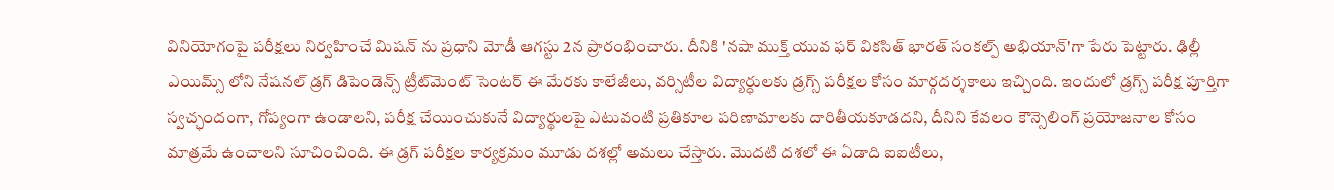వినియోగంపై పరీక్షలు నిర్వహించే మిషన్ ను ప్రధాని మోడీ ఆగస్టు 2న ప్రారంభించారు. దీనికి 'నషా ముక్త్ యువ ఫర్ వికసిత్ భారత్ సంకల్ప్ అభియాన్'గా పేరు పెట్టారు. ఢిల్లీ ఎయిమ్స్ లోని నేషనల్ డ్రగ్ డిపెండెన్స్ ట్రీట్‌మెంట్ సెంటర్ ఈ మేరకు కాలేజీలు, వర్సిటీల విద్యార్ధులకు డ్రగ్స్ పరీక్షల కోసం మార్గదర్శకాలు ఇచ్చింది. ఇందులో డ్రగ్స్ పరీక్ష పూర్తిగా స్వచ్ఛందంగా, గోప్యంగా ఉండాలని, పరీక్ష చేయించుకునే విద్యార్థులపై ఎటువంటి ప్రతికూల పరిణామాలకు దారితీయకూడదని, దీనిని కేవలం కౌన్సెలింగ్ ప్రయోజనాల కోసం మాత్రమే ఉంచాలని సూచించింది. ఈ డ్రగ్ పరీక్షల కార్యక్రమం మూడు దశల్లో అమలు చేస్తారు. మొదటి దశలో ఈ ఏడాది ఐఐటీలు,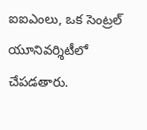ఐఐఎంలు, ఒక సెంట్రల్ యూనివర్శిటీలో చేపడతారు.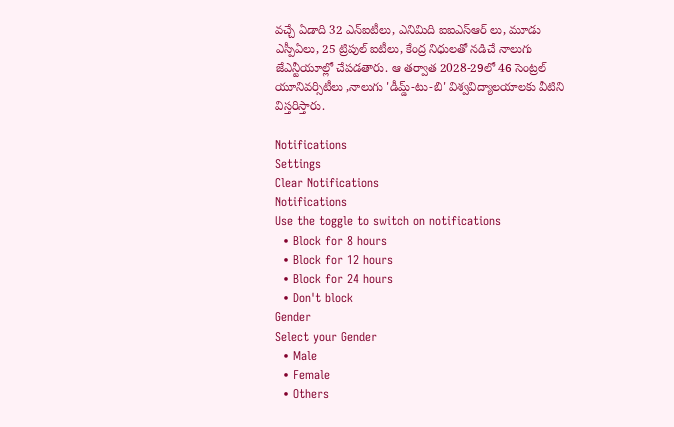వచ్చే ఏడాది 32 ఎన్ఐటీలు, ఎనిమిది ఐఐఎస్ఆర్ లు, మూడు ఎస్పీఏలు, 25 ట్రిపుల్ ఐటీలు, కేంద్ర నిధులతో నడిచే నాలుగు జేఎన్టీయూల్లో చేపడతారు. ఆ తర్వాత 2028-29లో 46 సెంట్రల్ యూనివర్సిటీలు ,నాలుగు 'డీమ్డ్-టు-బి' విశ్వవిద్యాలయాలకు వీటిని విస్తరిస్తారు.

Notifications
Settings
Clear Notifications
Notifications
Use the toggle to switch on notifications
  • Block for 8 hours
  • Block for 12 hours
  • Block for 24 hours
  • Don't block
Gender
Select your Gender
  • Male
  • Female
  • Others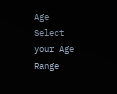Age
Select your Age Range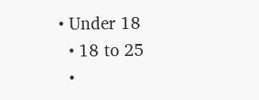• Under 18
  • 18 to 25
  •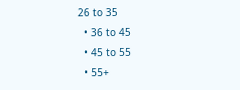26 to 35
  • 36 to 45
  • 45 to 55
  • 55+